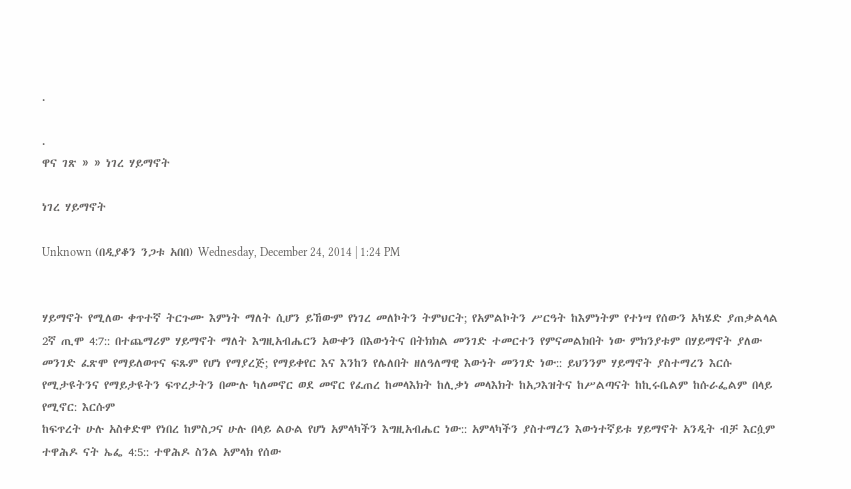.

.
ዋና ገጽ » » ነገረ ሃይማኖት

ነገረ ሃይማኖት

Unknown (በዲያቆን ንጋቱ አበበ) Wednesday, December 24, 2014 | 1:24 PM


ሃይማኖት የሚለው ቀጥተኛ ትርጉሙ እምነት ማለት ሲሆን ይኸውም የነገረ መለኮትን ትምህርት; የአምልኮትን ሥርዓት ከእምነትም የተነሣ የሰውን አካሄድ ያጠቃልላል 2ኛ ጢሞ 4:7:: በተጨማሪም ሃይማኖት ማለት እግዚአብሔርን አውቀን በእውነትና በትክክል መንገድ ተመርተን የምናመልክበት ነው ምክንያቱም በሃይማኖት ያለው መንገድ ፈጽሞ የማይለወጥና ፍጹም የሆነ የማያረጅ; የማይቀየር እና እንከን የሌለበት ዘለዓለማዊ እውነት መንገድ ነው:: ይህንንም ሃይማኖት ያስተማረን እርሱ የሚታዩትንና የማይታዩትን ፍጥረታትን በሙሉ ካለመኖር ወደ መኖር የፈጠረ ከመላእክት ከሊቃነ መላእክት ከአጋእዝትና ከሥልጣናት ከኪሩቤልም ከሱራፌልም በላይ የሚኖር: እርሱም
ከፍጥረት ሁሉ አስቀድሞ የነበረ ከምስጋና ሁሉ በላይ ልዑል የሆነ አምላካችን እግዚአብሔር ነው:: አምላካችን ያስተማረን እውነተኛይቱ ሃይማኖት አንዲት ብቻ እርሷም ተዋሕዶ ናት ኤፌ 4:5:: ተዋሕዶ ስንል አምላክ የሰው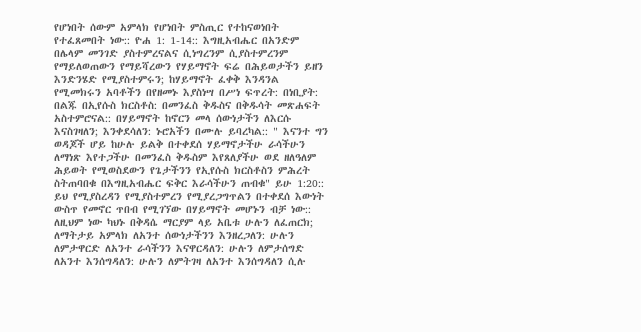የሆነበት ሰውም አምላክ የሆነበት ምስጢር የተከናወነበት የተፈጸመበት ነው:: ዮሐ 1: 1-14:: እግዚአብሔር በአንድም በሌላም መንገድ ያስተምረናልና ሲነግረንም ሲያስተምረንም የማይለወጠውን የማይሻረውን የሃይማኖት ፍሬ በሕይወታችን ይዘን እንድንሄድ የሚያስተምሩን; ከሃይማኖት ፈቀቅ እንዳንል የሚመክሩን አባቶችን በየዘመኑ እያስነሣ በሥነ ፍጥረት: በነቢያት: በልጁ በኢየሱስ ክርስቶስ: በመንፈስ ቅዱስና በቅዱሳት መጽሐፍት አስተምሮናል:: በሃይማኖት ከኖርን መላ ሰውነታችን ለእርሱ እናስገዛለን; እንቀደሳለን: ኑሮአችን በሙሉ ይባረካል:: " እናንተ ግን ወዳጆች ሆይ ከሁሉ ይልቅ በተቀደሰ ሃይማኖታችሁ ራሳችሁን ለማነጽ እየተጋችሁ በመንፈስ ቅዱስም እየጸለያችሁ ወደ ዘለዓለም ሕይወት የሚወስደውን የጌታችንን የኢየሱስ ክርስቶስን ምሕረት ስትጠባበቁ በእግዚአብሔር ፍቅር እራሳችሁን ጠብቁ" ይሁ 1:20:: ይህ የሚያስረዳን የሚያስተምረን የሚያረጋግጥልን በተቀደሰ እውነት ውስጥ የመኖር ጥበብ የሚገኘው በሃይማኖት መሆኑን ብቻ ነው:: ለዚህም ነው ካህኑ በቅዳሴ ማርያም ላይ አቤቱ ሁሉን ለፈጠርክ; ለማትታይ አምላክ ለአንተ ሰውነታችንን እንዘረጋለን: ሁሉን ለምታዋርድ ለአንተ ራሳችንን እናዋርዳለን: ሁሉን ለምታሰግድ ለአንተ እንሰግዳለን: ሁሉን ለምትገዛ ለአንተ እንሰግዳለን ሲሉ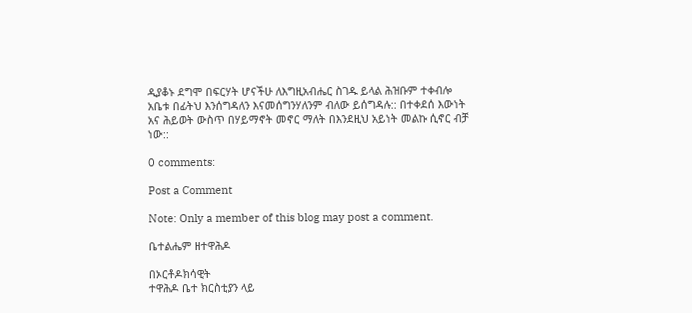ዲያቆኑ ደግሞ በፍርሃት ሆናችሁ ለእግዚአብሔር ስገዱ ይላል ሕዝቡም ተቀብሎ አቤቱ በፊትህ እንሰግዳለን እናመሰግንሃለንም ብለው ይሰግዳሉ:: በተቀደሰ እውነት አና ሕይወት ውስጥ በሃይማኖት መኖር ማለት በእንደዚህ አይነት መልኩ ሲኖር ብቻ ነው::

0 comments:

Post a Comment

Note: Only a member of this blog may post a comment.

ቤተልሔም ዘተዋሕዶ

በኦርቶዶክሳዊት
ተዋሕዶ ቤተ ክርስቲያን ላይ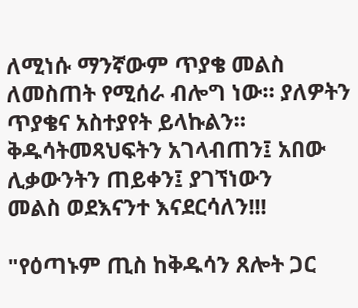ለሚነሱ ማንኛውም ጥያቄ መልስ
ለመስጠት የሚሰራ ብሎግ ነው። ያለዎትን ጥያቄና አስተያየት ይላኩልን።
ቅዱሳትመጻህፍትን አገላብጠን፤ አበው ሊቃውንትን ጠይቀን፤ ያገኘነውን
መልስ ወደእናንተ እናደርሳለን!!!

"የዕጣኑም ጢስ ከቅዱሳን ጸሎት ጋር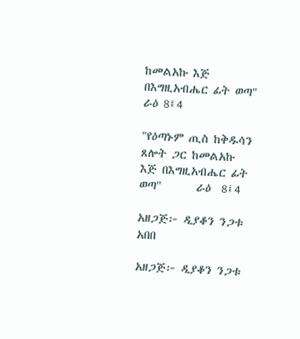ከመልአኩ እጅ በእግዚአብሔር ፊት ወጣ" ራዕ 8፤4

"የዕጣኑም ጢስ ከቅዱሳን ጸሎት ጋር ከመልአኩ እጅ በእግዚአብሔር ፊት ወጣ"       ራዕ  8፤4

አዘጋጅ፦ ዲያቆን ንጋቱ አበበ

አዘጋጅ፦ ዲያቆን ንጋቱ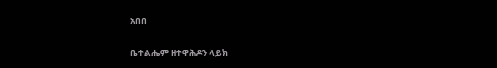አበበ

ቤተልሔም ዘተዋሕዶን ላይክ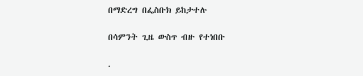በማድረግ በፌስቡክ ይከታተሉ

በሳምንት ጊዜ ውስጥ ብዙ የተነበቡ

.